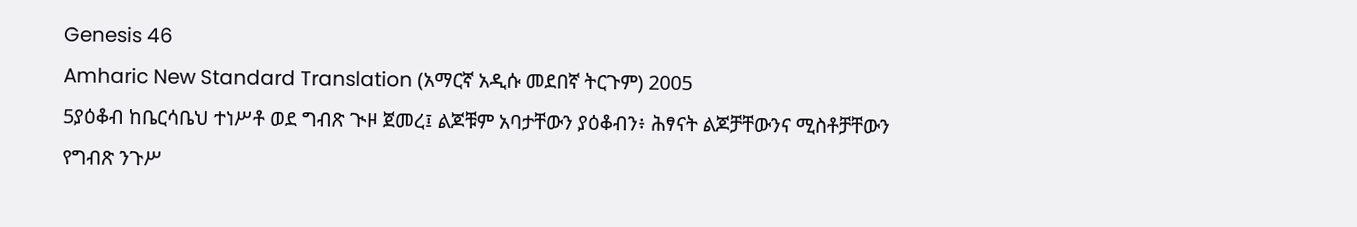Genesis 46
Amharic New Standard Translation (አማርኛ አዲሱ መደበኛ ትርጉም) 2005
5ያዕቆብ ከቤርሳቤህ ተነሥቶ ወደ ግብጽ ጒዞ ጀመረ፤ ልጆቹም አባታቸውን ያዕቆብን፥ ሕፃናት ልጆቻቸውንና ሚስቶቻቸውን የግብጽ ንጉሥ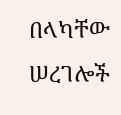በላካቸው ሠረገሎች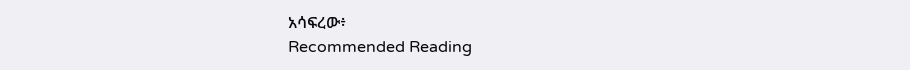አሳፍረው፥
Recommended Reading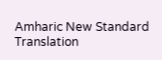Amharic New Standard Translation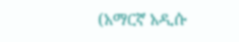(አማርኛ አዲሱ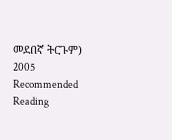መደበኛ ትርጉም) 2005
Recommended Reading